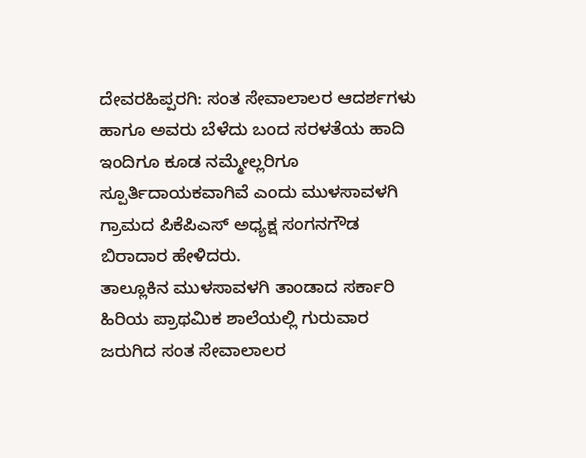ದೇವರಹಿಪ್ಪರಗಿ: ಸಂತ ಸೇವಾಲಾಲರ ಆದರ್ಶಗಳು ಹಾಗೂ ಅವರು ಬೆಳೆದು ಬಂದ ಸರಳತೆಯ ಹಾದಿ ಇಂದಿಗೂ ಕೂಡ ನಮ್ಮೇಲ್ಲರಿಗೂ ಸ್ಪೂರ್ತಿದಾಯಕವಾಗಿವೆ ಎಂದು ಮುಳಸಾವಳಗಿ ಗ್ರಾಮದ ಪಿಕೆಪಿಎಸ್ ಅಧ್ಯಕ್ಷ ಸಂಗನಗೌಡ ಬಿರಾದಾರ ಹೇಳಿದರು.
ತಾಲ್ಲೂಕಿನ ಮುಳಸಾವಳಗಿ ತಾಂಡಾದ ಸರ್ಕಾರಿ ಹಿರಿಯ ಪ್ರಾಥಮಿಕ ಶಾಲೆಯಲ್ಲಿ ಗುರುವಾರ ಜರುಗಿದ ಸಂತ ಸೇವಾಲಾಲರ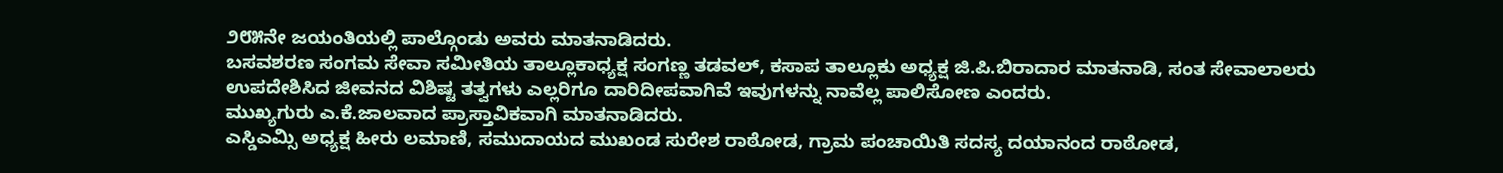೨೮೫ನೇ ಜಯಂತಿಯಲ್ಲಿ ಪಾಲ್ಗೊಂಡು ಅವರು ಮಾತನಾಡಿದರು.
ಬಸವಶರಣ ಸಂಗಮ ಸೇವಾ ಸಮೀತಿಯ ತಾಲ್ಲೂಕಾಧ್ಯಕ್ಷ ಸಂಗಣ್ಣ ತಡವಲ್, ಕಸಾಪ ತಾಲ್ಲೂಕು ಅಧ್ಯಕ್ಷ ಜಿ.ಪಿ.ಬಿರಾದಾರ ಮಾತನಾಡಿ, ಸಂತ ಸೇವಾಲಾಲರು ಉಪದೇಶಿಸಿದ ಜೀವನದ ವಿಶಿಷ್ಟ ತತ್ವಗಳು ಎಲ್ಲರಿಗೂ ದಾರಿದೀಪವಾಗಿವೆ ಇವುಗಳನ್ನು ನಾವೆಲ್ಲ ಪಾಲಿಸೋಣ ಎಂದರು.
ಮುಖ್ಯಗುರು ಎ.ಕೆ.ಜಾಲವಾದ ಪ್ರಾಸ್ತಾವಿಕವಾಗಿ ಮಾತನಾಡಿದರು.
ಎಸ್ಡಿಎಮ್ಸಿ ಅಧ್ಯಕ್ಷ ಹೀರು ಲಮಾಣಿ, ಸಮುದಾಯದ ಮುಖಂಡ ಸುರೇಶ ರಾಠೋಡ, ಗ್ರಾಮ ಪಂಚಾಯಿತಿ ಸದಸ್ಯ ದಯಾನಂದ ರಾಠೋಡ,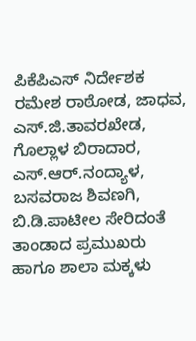ಪಿಕೆಪಿಎಸ್ ನಿರ್ದೇಶಕ ರಮೇಶ ರಾಠೋಡ, ಜಾಧವ, ಎಸ್.ಜಿ.ತಾವರಖೇಡ, ಗೊಲ್ಲಾಳ ಬಿರಾದಾರ, ಎಸ್.ಆರ್.ನಂದ್ಯಾಳ, ಬಸವರಾಜ ಶಿವಣಗಿ, ಬಿ.ಡಿ.ಪಾಟೀಲ ಸೇರಿದಂತೆ ತಾಂಡಾದ ಪ್ರಮುಖರು ಹಾಗೂ ಶಾಲಾ ಮಕ್ಕಳು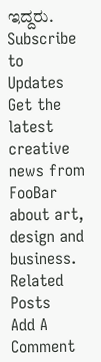ಇದ್ದರು.
Subscribe to Updates
Get the latest creative news from FooBar about art, design and business.
Related Posts
Add A Comment